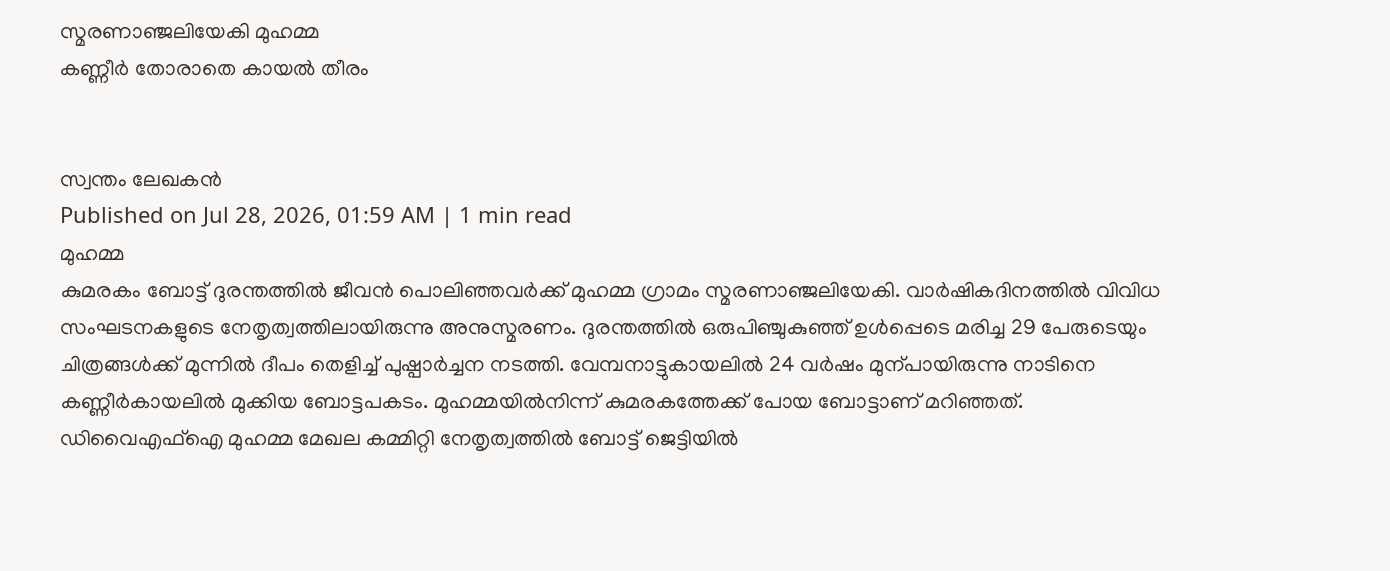സ്മരണാഞ്ജലിയേകി മുഹമ്മ
കണ്ണീർ തോരാതെ കായൽ തീരം


സ്വന്തം ലേഖകൻ
Published on Jul 28, 2026, 01:59 AM | 1 min read
മുഹമ്മ
കുമരകം ബോട്ട് ദുരന്തത്തിൽ ജീവൻ പൊലിഞ്ഞവർക്ക് മുഹമ്മ ഗ്രാമം സ്മരണാഞ്ജലിയേകി. വാർഷികദിനത്തിൽ വിവിധ സംഘടനകളുടെ നേതൃത്വത്തിലായിരുന്നു അനുസ്മരണം. ദുരന്തത്തിൽ ഒരുപിഞ്ചുകുഞ്ഞ് ഉൾപ്പെടെ മരിച്ച 29 പേരുടെയും ചിത്രങ്ങൾക്ക് മുന്നിൽ ദീപം തെളിച്ച് പുഷ്പാർച്ചന നടത്തി. വേമ്പനാട്ടുകായലിൽ 24 വർഷം മുന്പായിരുന്നു നാടിനെ കണ്ണീർകായലിൽ മുക്കിയ ബോട്ടപകടം. മുഹമ്മയിൽനിന്ന് കുമരകത്തേക്ക് പോയ ബോട്ടാണ് മറിഞ്ഞത്. ഡിവൈഎഫ്ഐ മുഹമ്മ മേഖല കമ്മിറ്റി നേതൃത്വത്തിൽ ബോട്ട് ജെട്ടിയിൽ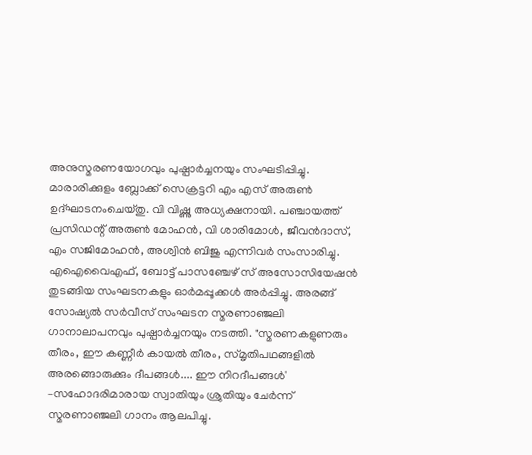അനുസ്മരണയോഗവും പുഷ്പാർച്ചനയും സംഘടിപ്പിച്ചു. മാരാരിക്കുളം ബ്ലോക്ക് സെക്രട്ടറി എം എസ് അരുൺ ഉദ്ഘാടനംചെയ്തു. വി വിഷ്ണു അധ്യക്ഷനായി. പഞ്ചായത്ത് പ്രസിഡന്റ് അരുൺ മോഹൻ, വി ശാരിമോൾ, ജീവൻദാസ്, എം സജിമോഹൻ, അശ്വിൻ ബിജു എന്നിവർ സംസാരിച്ചു. എഐവൈഎഫ്, ബോട്ട് പാസഞ്ചേഴ് സ് അസോസിയേഷൻ തുടങ്ങിയ സംഘടനകളും ഓർമപ്പൂക്കൾ അർപ്പിച്ചു. അരങ്ങ് സോഷ്യൽ സർവീസ് സംഘടന സ്മരണാഞ്ജലി ഗാനാലാപനവും പുഷ്പാർച്ചനയും നടത്തി. "സ്മരണകളുണരും തീരം, ഈ കണ്ണീർ കായൽ തീരം, സ്മൃതിപഥങ്ങളിൽ അരങ്ങൊരുക്കും ദീപങ്ങൾ.... ഈ നിറദീപങ്ങൾ' –സഹോദരിമാരായ സ്വാതിയും ശ്രുതിയും ചേർന്ന് സ്മരണാഞ്ജലി ഗാനം ആലപിച്ചു.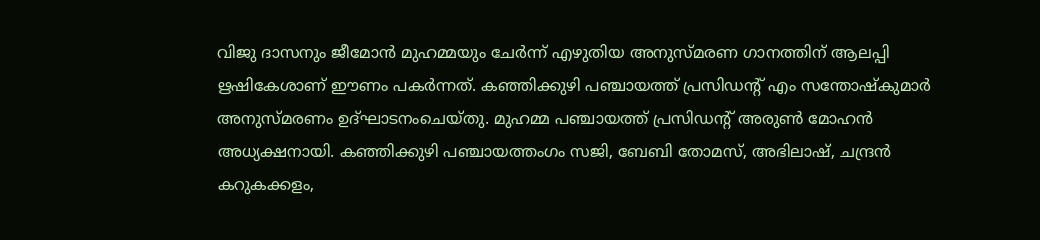വിജു ദാസനും ജീമോൻ മുഹമ്മയും ചേർന്ന് എഴുതിയ അനുസ്മരണ ഗാനത്തിന് ആലപ്പി ഋഷികേശാണ് ഈണം പകർന്നത്. കഞ്ഞിക്കുഴി പഞ്ചായത്ത് പ്രസിഡന്റ് എം സന്തോഷ്കുമാർ അനുസ്മരണം ഉദ്ഘാടനംചെയ്തു. മുഹമ്മ പഞ്ചായത്ത് പ്രസിഡന്റ് അരുൺ മോഹൻ അധ്യക്ഷനായി. കഞ്ഞിക്കുഴി പഞ്ചായത്തംഗം സജി, ബേബി തോമസ്, അഭിലാഷ്, ചന്ദ്രൻ കറുകക്കളം,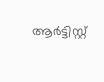ആർട്ടിസ്റ്റ്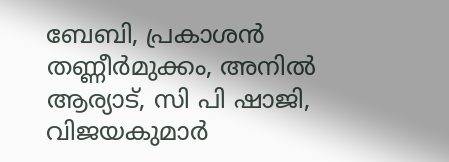ബേബി, പ്രകാശൻ തണ്ണീർമുക്കം, അനിൽ ആര്യാട്, സി പി ഷാജി, വിജയകുമാർ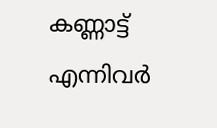കണ്ണാട്ട് എന്നിവർ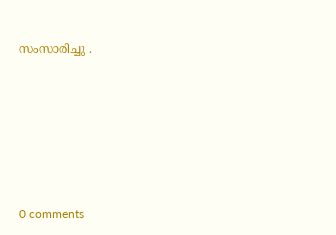സംസാരിച്ചു .










0 comments